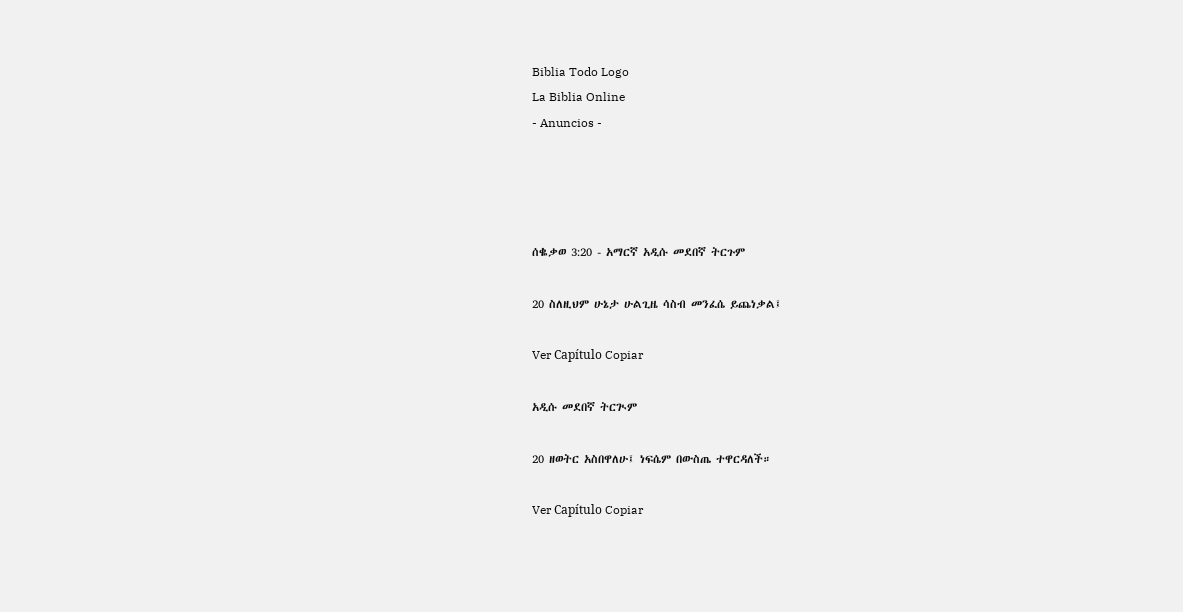Biblia Todo Logo
La Biblia Online
- Anuncios -




ሰቈቃወ 3:20 - አማርኛ አዲሱ መደበኛ ትርጉም

20 ስለዚህም ሁኔታ ሁልጊዜ ሳስብ መንፈሴ ይጨነቃል፤

Ver Capítulo Copiar

አዲሱ መደበኛ ትርጒም

20 ዘወትር አስበዋለሁ፤ ነፍሴም በውስጤ ተዋርዳለች።

Ver Capítulo Copiar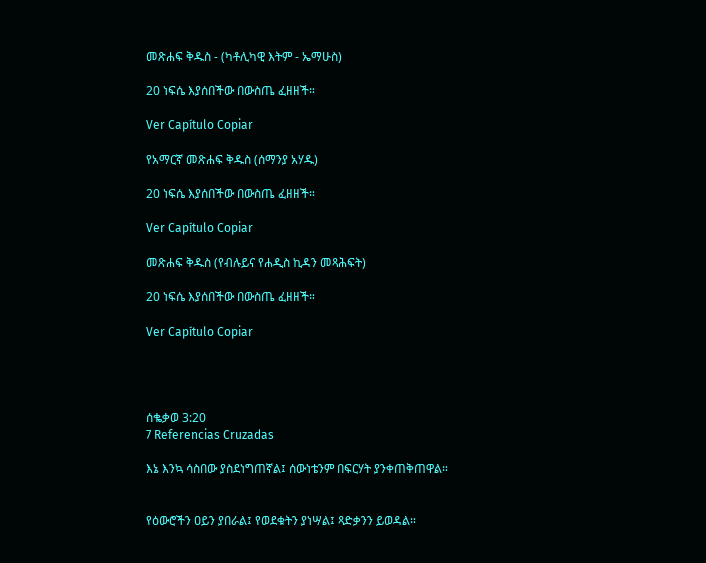መጽሐፍ ቅዱስ - (ካቶሊካዊ እትም - ኤማሁስ)

20 ነፍሴ እያሰበችው በውስጤ ፈዘዘች።

Ver Capítulo Copiar

የአማርኛ መጽሐፍ ቅዱስ (ሰማንያ አሃዱ)

20 ነፍሴ እያሰበችው በውስጤ ፈዘዘች።

Ver Capítulo Copiar

መጽሐፍ ቅዱስ (የብሉይና የሐዲስ ኪዳን መጻሕፍት)

20 ነፍሴ እያሰበችው በውስጤ ፈዘዘች።

Ver Capítulo Copiar




ሰቈቃወ 3:20
7 Referencias Cruzadas

እኔ እንኳ ሳስበው ያስደነግጠኛል፤ ሰውነቴንም በፍርሃት ያንቀጠቅጠዋል።


የዕውሮችን ዐይን ያበራል፤ የወደቁትን ያነሣል፤ ጻድቃንን ይወዳል።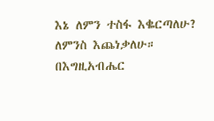እኔ ለምን ተስፋ እቈርጣለሁ? ለምንስ እጨነቃለሁ። በእግዚአብሔር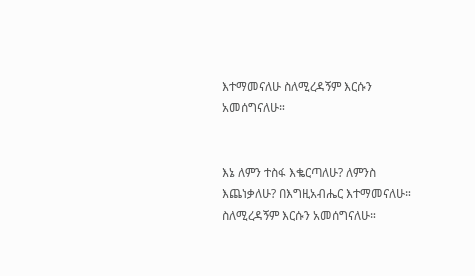እተማመናለሁ ስለሚረዳኝም እርሱን አመሰግናለሁ።


እኔ ለምን ተስፋ እቈርጣለሁ? ለምንስ እጨነቃለሁ? በእግዚአብሔር እተማመናለሁ። ስለሚረዳኝም እርሱን አመሰግናለሁ።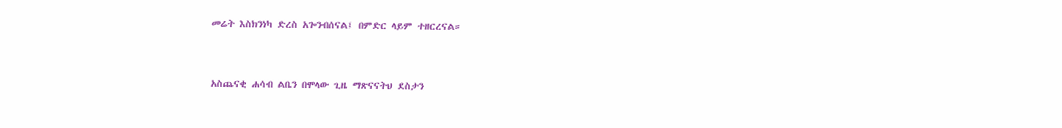መሬት እስክንነካ ድረስ አጐንብሰናል፤ በምድር ላይም ተዘርረናል።


አስጨናቂ ሐሳብ ልቤን በሞላው ጊዜ ማጽናናትህ ደስታን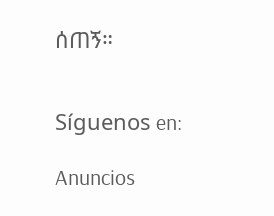ሰጠኝ።


Síguenos en:

Anuncios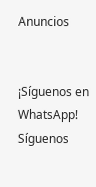Anuncios


¡Síguenos en WhatsApp! Síguenos